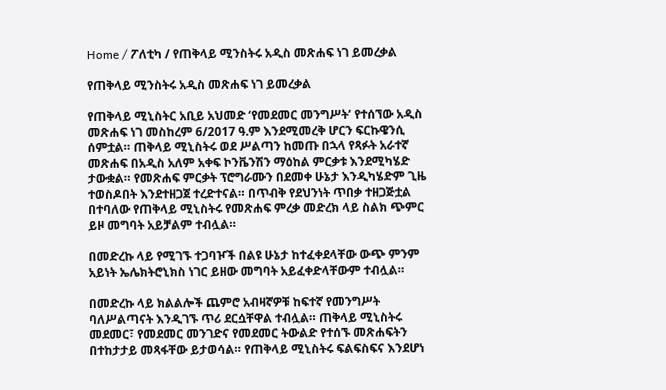Home / ፖለቲካ / የጠቅላይ ሚንስትሩ አዲስ መጽሐፍ ነገ ይመረቃል

የጠቅላይ ሚንስትሩ አዲስ መጽሐፍ ነገ ይመረቃል

የጠቅላይ ሚኒስትር አቢይ አህመድ ‘የመደመር መንግሥት’ የተሰኘው አዲስ መጽሐፍ ነገ መስከረም 6/2017 ዓ.ም እንደሚመረቅ ሆርን ፍርኩዌንሲ ሰምቷል። ጠቅላይ ሚኒስትሩ ወደ ሥልጣን ከመጡ በኋላ የጻፉት አራተኛ መጽሐፍ በአዲስ አለም አቀፍ ኮንቬንሽን ማዕከል ምርቃቱ እንደሚካሄድ ታውቋል። የመጽሐፍ ምርቃት ፕሮግራሙን በደመቀ ሁኔታ እንዲካሄድም ጊዜ ተወስዶበት እንደተዘጋጀ ተረድተናል። በጥብቅ የደህንነት ጥበቃ ተዘጋጅቷል በተባለው የጠቅላይ ሚኒስትሩ የመጽሐፍ ምረቃ መድረክ ላይ ስልክ ጭምር ይዞ መግባት አይቻልም ተብሏል።

በመድረኩ ላይ የሚገኙ ተጋባዦች በልዩ ሁኔታ ከተፈቀደላቸው ውጭ ምንም አይነት ኤሌክትሮኒክስ ነገር ይዘው መግባት አይፈቀድላቸውም ተብሏል።

በመድረኩ ላይ ክልልሎች ጨምሮ አብዛኛዎቹ ከፍተኛ የመንግሥት ባለሥልጣናት እንዲገኙ ጥሪ ደርሷቸዋል ተብሏል። ጠቅላይ ሚኒስትሩ መደመር፣ የመደመር መንገድና የመደመር ትውልድ የተሰኙ መጽሐፍትን በተከታታይ መጻፋቸው ይታወሳል። የጠቅላይ ሚኒስትሩ ፍልፍስፍና እንደሆነ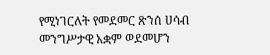የሚነገርለት የመደመር ጽንሰ ሀሳብ መንግሥታዊ አቋም ወደመሆን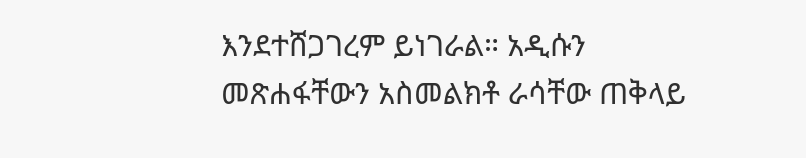እንደተሸጋገረም ይነገራል። አዲሱን መጽሐፋቸውን አስመልክቶ ራሳቸው ጠቅላይ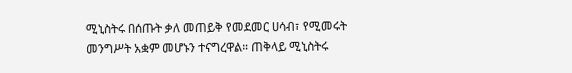ሚኒስትሩ በሰጡት ቃለ መጠይቅ የመደመር ሀሳብ፣ የሚመሩት መንግሥት አቋም መሆኑን ተናግረዋል። ጠቅላይ ሚኒስትሩ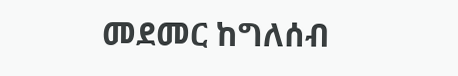መደመር ከግለሰብ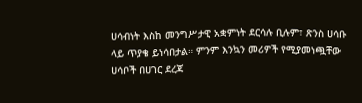ሀሳብነት እስከ መንግሥታዊ አቋምነት ደርሳሉ ቢሉም፣ ጽንስ ሀሳቡ ላይ ጥያቄ ይነሳበታል። ምንም እንኳን መሪዎች የሚያመነጯቸው ሀሳቦች በሀገር ደረጃ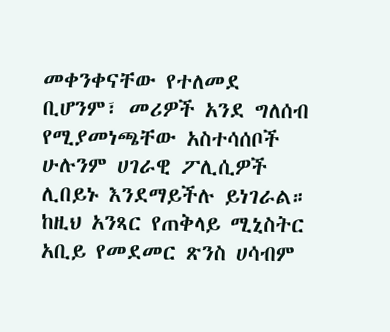መቀንቀናቸው የተለመደ ቢሆንም፣ መሪዎች አንደ ግለሰብ የሚያመነጫቸው አስተሳሰቦች ሁሉንም ሀገራዊ ፖሊሲዎች ሊበይኑ እንደማይችሉ ይነገራል። ከዚህ አንጻር የጠቅላይ ሚኒስትር አቢይ የመደመር ጽንስ ሀሳብም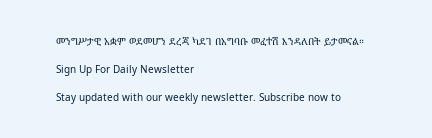መንግሥታዊ አቋም ወደመሆን ደረጃ ካደገ በአግባቡ መፈተሽ እንዳለበት ይታመናል።

Sign Up For Daily Newsletter

Stay updated with our weekly newsletter. Subscribe now to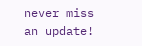never miss an update!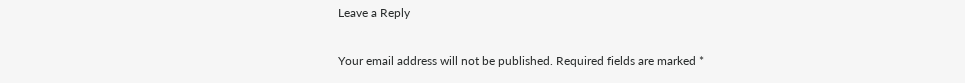Leave a Reply

Your email address will not be published. Required fields are marked *